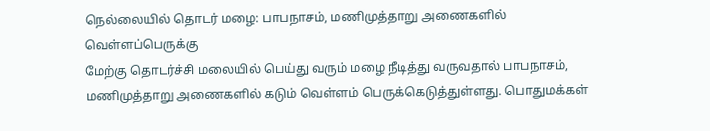நெல்லையில் தொடர் மழை: பாபநாசம், மணிமுத்தாறு அணைகளில் வெள்ளப்பெருக்கு
மேற்கு தொடர்ச்சி மலையில் பெய்து வரும் மழை நீடித்து வருவதால் பாபநாசம், மணிமுத்தாறு அணைகளில் கடும் வெள்ளம் பெருக்கெடுத்துள்ளது. பொதுமக்கள்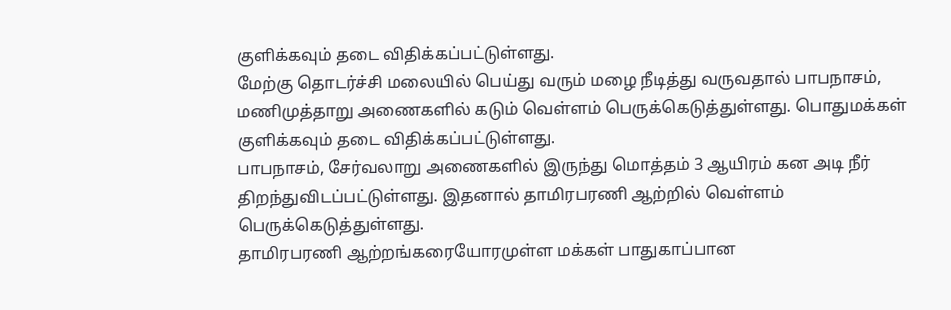குளிக்கவும் தடை விதிக்கப்பட்டுள்ளது.
மேற்கு தொடர்ச்சி மலையில் பெய்து வரும் மழை நீடித்து வருவதால் பாபநாசம், மணிமுத்தாறு அணைகளில் கடும் வெள்ளம் பெருக்கெடுத்துள்ளது. பொதுமக்கள் குளிக்கவும் தடை விதிக்கப்பட்டுள்ளது.
பாபநாசம், சேர்வலாறு அணைகளில் இருந்து மொத்தம் 3 ஆயிரம் கன அடி நீர் திறந்துவிடப்பட்டுள்ளது. இதனால் தாமிரபரணி ஆற்றில் வெள்ளம் பெருக்கெடுத்துள்ளது.
தாமிரபரணி ஆற்றங்கரையோரமுள்ள மக்கள் பாதுகாப்பான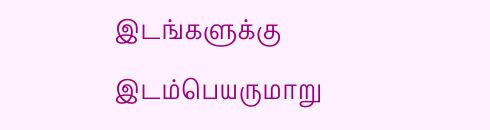இடங்களுக்கு இடம்பெயருமாறு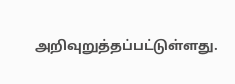அறிவுறுத்தப்பட்டுள்ளது.